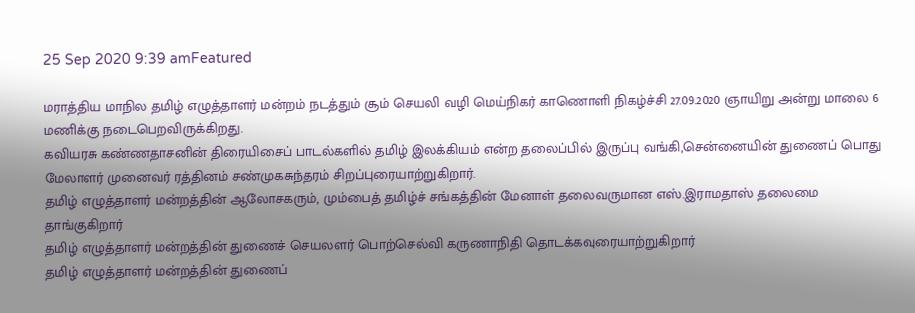25 Sep 2020 9:39 amFeatured

மராத்திய மாநில தமிழ் எழுத்தாளர் மன்றம் நடத்தும் சூம் செயலி வழி மெய்நிகர் காணொளி நிகழ்ச்சி 27.09.2020 ஞாயிறு அன்று மாலை 6 மணிக்கு நடைபெறவிருக்கிறது.
கவியரசு கண்ணதாசனின் திரையிசைப் பாடல்களில் தமிழ் இலக்கியம் என்ற தலைப்பில் இருப்பு வங்கி,சென்னையின் துணைப் பொது மேலாளர் முனைவர் ரத்தினம் சண்முகசுந்தரம் சிறப்புரையாற்றுகிறார்.
தமிழ் எழுத்தாளர் மன்றத்தின் ஆலோசகரும், மும்பைத் தமிழ்ச் சங்கத்தின் மேனாள் தலைவருமான எஸ்.இராமதாஸ் தலைமை தாங்குகிறார்
தமிழ் எழுத்தாளர் மன்றத்தின் துணைச் செயலளர் பொற்செல்வி கருணாநிதி தொடக்கவுரையாற்றுகிறார்
தமிழ் எழுத்தாளர் மன்றத்தின் துணைப்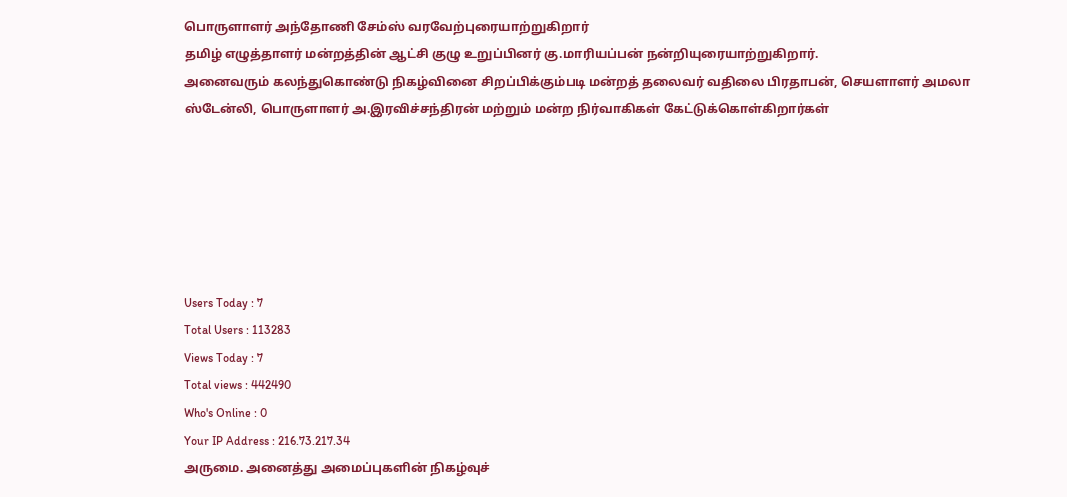பொருளாளர் அந்தோணி சேம்ஸ் வரவேற்புரையாற்றுகிறார்
தமிழ் எழுத்தாளர் மன்றத்தின் ஆட்சி குழு உறுப்பினர் கு.மாரியப்பன் நன்றியுரையாற்றுகிறார்.
அனைவரும் கலந்துகொண்டு நிகழ்வினை சிறப்பிக்கும்படி மன்றத் தலைவர் வதிலை பிரதாபன், செயளாளர் அமலா ஸ்டேன்லி, பொருளாளர் அ.இரவிச்சந்திரன் மற்றும் மன்ற நிர்வாகிகள் கேட்டுக்கொள்கிறார்கள்






Users Today : 7
Total Users : 113283
Views Today : 7
Total views : 442490
Who's Online : 0
Your IP Address : 216.73.217.34
அருமை. அனைத்து அமைப்புகளின் நிகழ்வுச்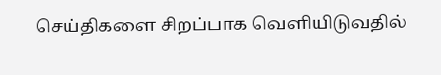செய்திகளை சிறப்பாக வெளியிடுவதில்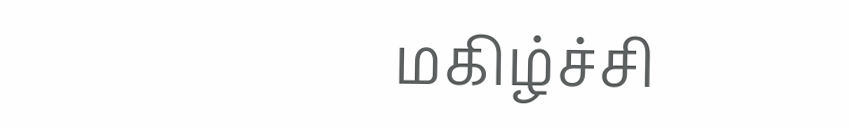மகிழ்ச்சி